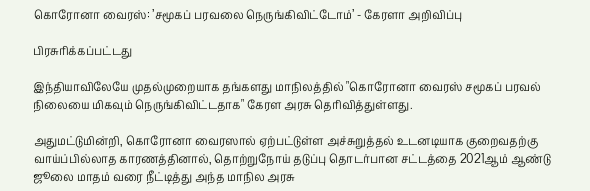கொரோனா வைரஸ்: ’சமூகப் பரவலை நெருங்கிவிட்டோம்’ - கேரளா அறிவிப்பு

பிரசுரிக்கப்பட்டது

இந்தியாவிலேயே முதல்முறையாக தங்களது மாநிலத்தில் "கொரோனா வைரஸ் சமூகப் பரவல் நிலையை மிகவும் நெருங்கிவிட்டதாக" கேரள அரசு தெரிவித்துள்ளது.

அதுமட்டுமின்றி, கொரோனா வைரஸால் ஏற்பட்டுள்ள அச்சுறுத்தல் உடனடியாக குறைவதற்கு வாய்ப்பில்லாத காரணத்தினால், தொற்றுநோய் தடுப்பு தொடர்பான சட்டத்தை 2021ஆம் ஆண்டு ஜூலை மாதம் வரை நீட்டித்து அந்த மாநில அரசு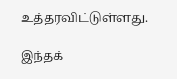உத்தரவிட்டுள்ளது.

இந்தக்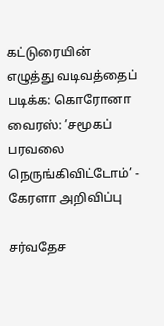கட்டுரையின் எழுத்து வடிவத்தைப் படிக்க: கொரோனா வைரஸ்: ’சமூகப் பரவலை நெருங்கிவிட்டோம்’ - கேரளா அறிவிப்பு

சர்வதேச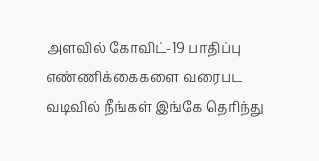அளவில் கோவிட்-19 பாதிப்பு எண்ணிக்கைகளை வரைபட வடிவில் நீங்கள் இங்கே தெரிந்து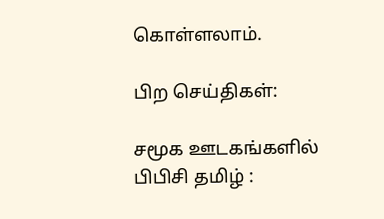கொள்ளலாம்.

பிற செய்திகள்:

சமூக ஊடகங்களில் பிபிசி தமிழ் :